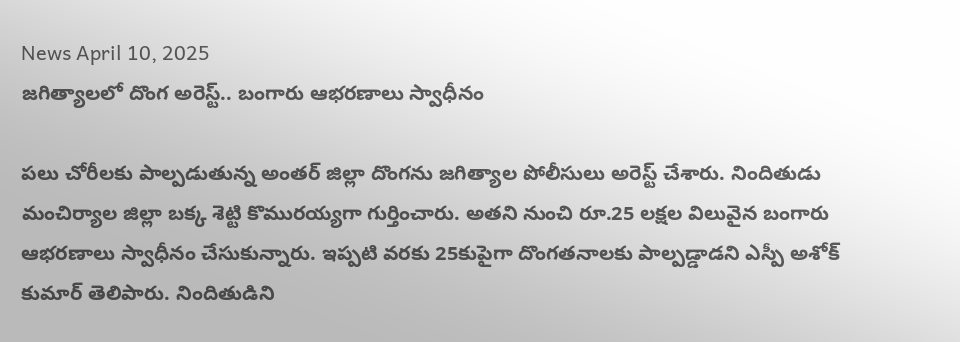News April 10, 2025
జగిత్యాలలో దొంగ అరెస్ట్.. బంగారు ఆభరణాలు స్వాధీనం

పలు చోరీలకు పాల్పడుతున్న అంతర్ జిల్లా దొంగను జగిత్యాల పోలీసులు అరెస్ట్ చేశారు. నిందితుడు మంచిర్యాల జిల్లా బక్క శెట్టి కొమురయ్యగా గుర్తించారు. అతని నుంచి రూ.25 లక్షల విలువైన బంగారు ఆభరణాలు స్వాధీనం చేసుకున్నారు. ఇప్పటి వరకు 25కుపైగా దొంగతనాలకు పాల్పడ్డాడని ఎస్పీ అశోక్ కుమార్ తెలిపారు. నిందితుడిని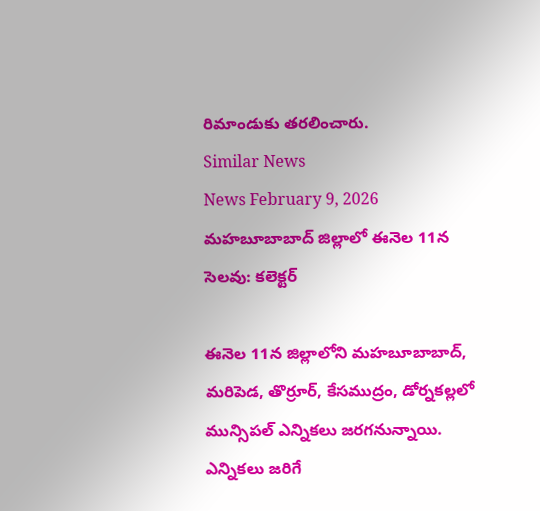రిమాండుకు తరలించారు.
Similar News
News February 9, 2026
మహబూబాబాద్ జిల్లాలో ఈనెల 11న సెలవు: కలెక్టర్

ఈనెల 11న జిల్లాలోని మహబూబాబాద్, మరిపెడ, తొర్రూర్, కేసముద్రం, డోర్నకల్లలో మున్సిపల్ ఎన్నికలు జరగనున్నాయి. ఎన్నికలు జరిగే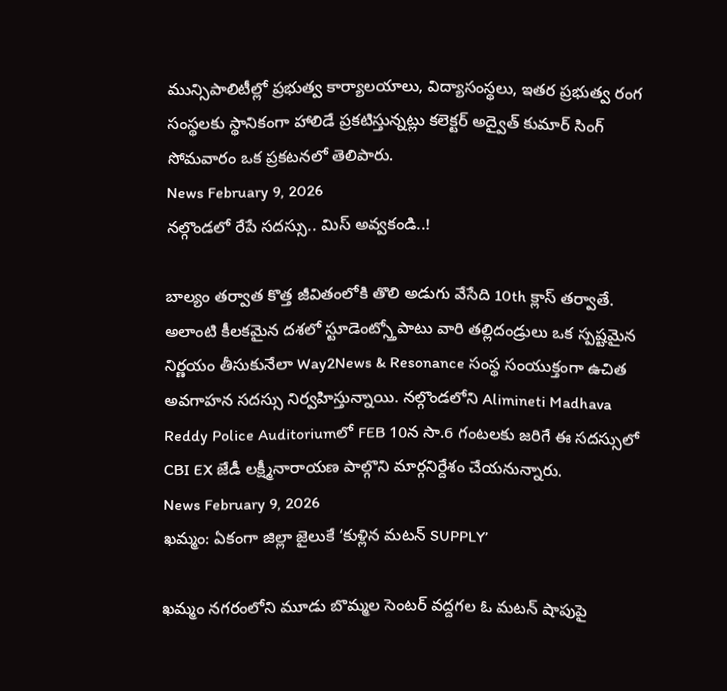మున్సిపాలిటీల్లో ప్రభుత్వ కార్యాలయాలు, విద్యాసంస్థలు, ఇతర ప్రభుత్వ రంగ సంస్థలకు స్థానికంగా హాలిడే ప్రకటిస్తున్నట్లు కలెక్టర్ అద్వైత్ కుమార్ సింగ్ సోమవారం ఒక ప్రకటనలో తెలిపారు.
News February 9, 2026
నల్గొండలో రేపే సదస్సు.. మిస్ అవ్వకండి..!

బాల్యం తర్వాత కొత్త జీవితంలోకి తొలి అడుగు వేసేది 10th క్లాస్ తర్వాతే. అలాంటి కీలకమైన దశలో స్టూడెంట్స్తోపాటు వారి తల్లిదండ్రులు ఒక స్పష్టమైన నిర్ణయం తీసుకునేలా Way2News & Resonance సంస్థ సంయుక్తంగా ఉచిత అవగాహన సదస్సు నిర్వహిస్తున్నాయి. నల్గొండలోని Alimineti Madhava Reddy Police Auditoriumలో FEB 10న సా.6 గంటలకు జరిగే ఈ సదస్సులో CBI EX జేడీ లక్ష్మీనారాయణ పాల్గొని మార్గనిర్దేశం చేయనున్నారు.
News February 9, 2026
ఖమ్మం: ఏకంగా జిల్లా జైలుకే ‘కుళ్లిన మటన్ SUPPLY’

ఖమ్మం నగరంలోని మూడు బొమ్మల సెంటర్ వద్దగల ఓ మటన్ షాపుపై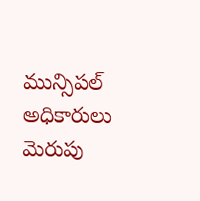మున్సిపల్ అధికారులు మెరుపు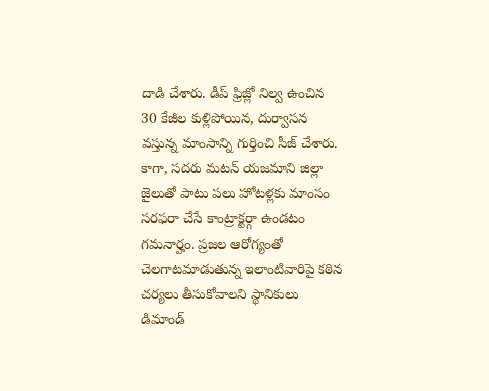దాడి చేశారు. డీప్ ఫ్రిజ్లో నిల్వ ఉంచిన 30 కేజీల కుళ్లిపోయిన, దుర్వాసన వస్తున్న మాంసాన్ని గుర్తించి సీజ్ చేశారు. కాగా, సదరు మటన్ యజమాని జిల్లా జైలుతో పాటు పలు హోటళ్లకు మాంసం సరఫరా చేసే కాంట్రాక్టర్గా ఉండటం గమనార్హం. ప్రజల ఆరోగ్యంతో చెలగాటమాడుతున్న ఇలాంటివారిపై కఠిన చర్యలు తీసుకోవాలని స్థానికులు డిమాండ్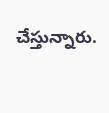చేస్తున్నారు.